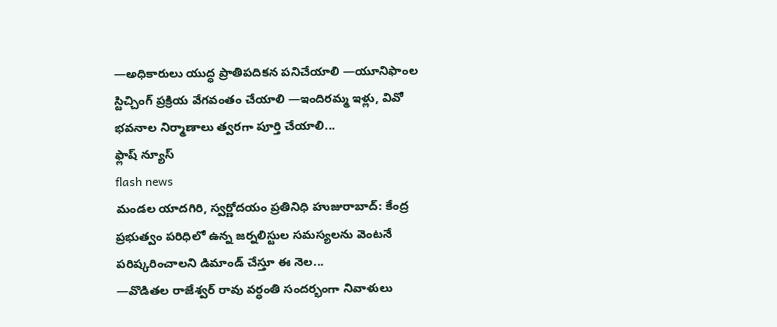—అధికారులు యుద్ధ ప్రాతిపదికన పనిచేయాలి —యూనిఫాంల స్టిచ్చింగ్ ప్రక్రియ వేగవంతం చేయాలి —ఇందిరమ్మ ఇళ్లు, వివో భవనాల నిర్మాణాలు త్వరగా పూర్తి చేయాలి...
ఫ్లాష్ న్యూస్
flash news
మండల యాదగిరి, స్వర్ణోదయం ప్రతినిధి హుజురాబాద్: కేంద్ర ప్రభుత్వం పరిధిలో ఉన్న జర్నలిస్టుల సమస్యలను వెంటనే పరిష్కరించాలని డిమాండ్ చేస్తూ ఈ నెల...
—వొడితల రాజేశ్వర్ రావు వర్ధంతి సందర్భంగా నివాళులు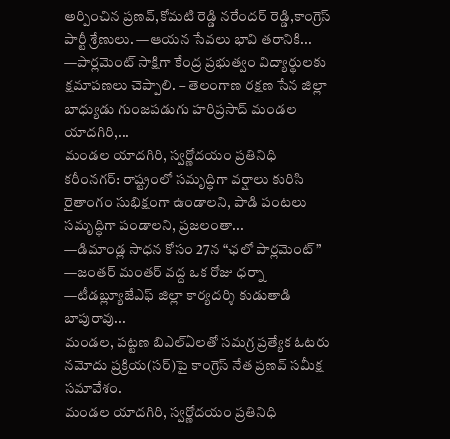అర్పించిన ప్రణవ్,కోమటి రెడ్డి నరేందర్ రెడ్డి,కాంగ్రెస్ పార్టీ శ్రేణులు. —ఆయన సేవలు భావి తరానికి...
—పార్లమెంట్ సాక్షిగా కేంద్ర ప్రభుత్వం విద్యార్థులకు క్షమాపణలు చెప్పాలి. – తెలంగాణ రక్షణ సేన జిల్లా బాధ్యుడు గుంజపడుగు హరిప్రసాద్ మండల యాదగిరి,...
మండల యాదగిరి, స్వర్ణోదయం ప్రతినిధి కరీంనగర్: రాష్ట్రంలో సమృద్ధిగా వర్షాలు కురిసి రైతాంగం సుభిక్షంగా ఉండాలని, పాడి పంటలు సమృద్ధిగా పండాలని, ప్రజలంతా...
—డిమాండ్ల సాధన కోసం 27న “ఛలో పార్లమెంట్” —జంతర్ మంతర్ వద్ద ఒక రోజు ధర్నా —టీడబ్ల్యూజేఎఫ్ జిల్లా కార్యదర్శి కుడుతాడి బాపురావు...
మండల, పట్టణ బిఎల్ఏలతో సమగ్ర ప్రత్యేక ఓటరు నమోదు ప్రక్రియ(సర్)పై కాంగ్రెస్ నేత ప్రణవ్ సమీక్ష సమావేశం.
మండల యాదగిరి, స్వర్ణోదయం ప్రతినిధి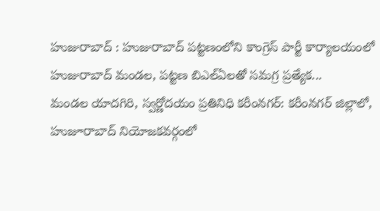హుజురాబాద్ : హుజురాబాద్ పట్టణంలోని కాంగ్రెస్ పార్టీ కార్యాలయంలో హుజురాబాద్ మండల, పట్టణ బిఎల్ఏలతో సమగ్ర ప్రత్యేక...
మండల యాదగిరి, స్వర్ణోదయం ప్రతినిధి కరీంనగర్: కరీంనగర్ జిల్లాలో, హుజూరాబాద్ నియోజకవర్గంలో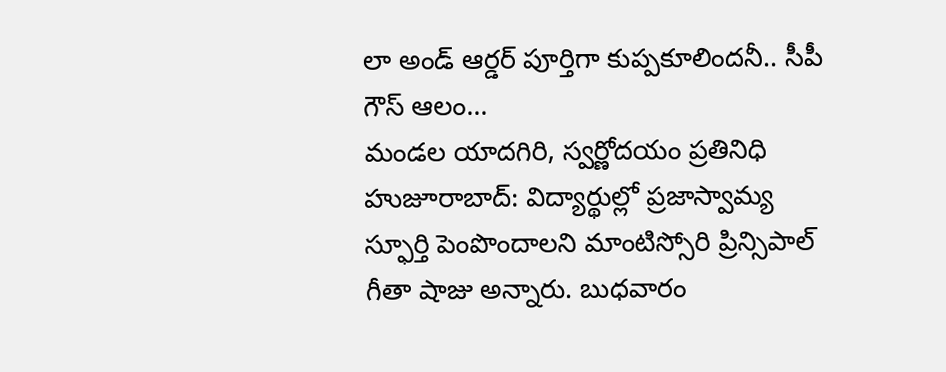లా అండ్ ఆర్డర్ పూర్తిగా కుప్పకూలిందనీ.. సీపీ గౌస్ ఆలం...
మండల యాదగిరి, స్వర్ణోదయం ప్రతినిధి హుజూరాబాద్: విద్యార్థుల్లో ప్రజాస్వామ్య స్ఫూర్తి పెంపొందాలని మాంటిస్సోరి ప్రిన్సిపాల్ గీతా షాజు అన్నారు. బుధవారం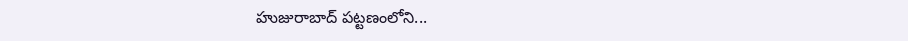హుజురాబాద్ పట్టణంలోని...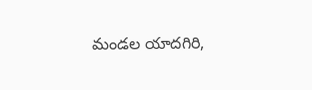మండల యాదగిరి,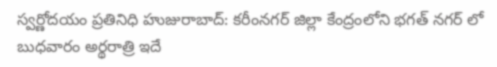స్వర్ణోదయం ప్రతినిధి హుజురాబాద్: కరీంనగర్ జిల్లా కేంద్రంలోని భగత్ నగర్ లో బుధవారం అర్థరాత్రి ఇదే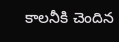కాలనీకి చెందిన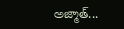అజ్మాత్...